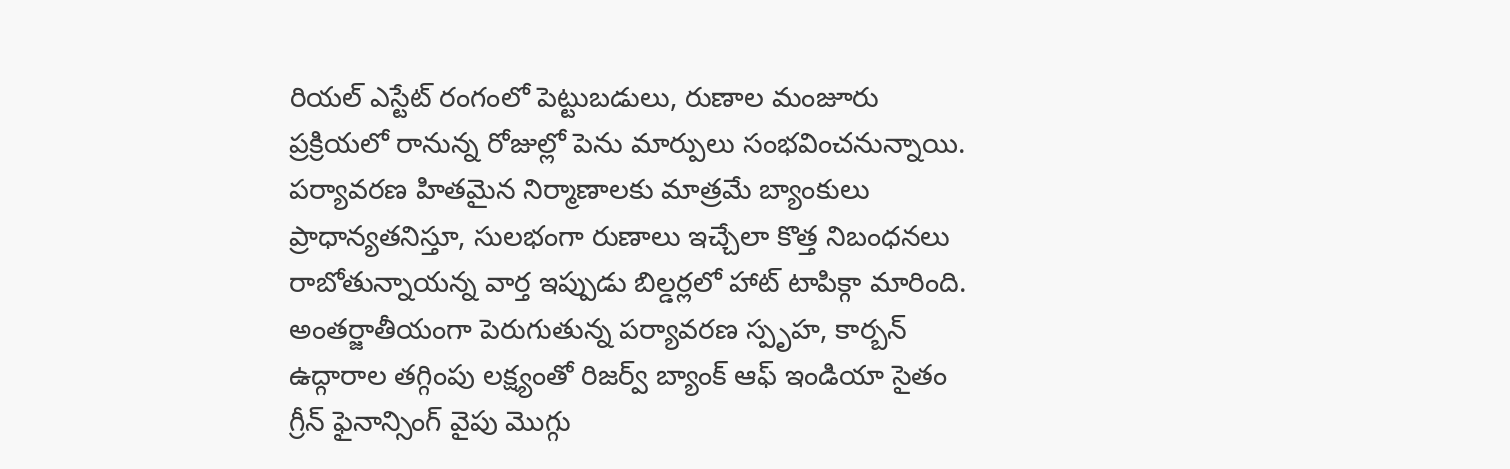రియల్ ఎస్టేట్ రంగంలో పెట్టుబడులు, రుణాల మంజూరు ప్రక్రియలో రానున్న రోజుల్లో పెను మార్పులు సంభవించనున్నాయి. పర్యావరణ హితమైన నిర్మాణాలకు మాత్రమే బ్యాంకులు ప్రాధాన్యతనిస్తూ, సులభంగా రుణాలు ఇచ్చేలా కొత్త నిబంధనలు రాబోతున్నాయన్న వార్త ఇప్పుడు బిల్డర్లలో హాట్ టాపిక్గా మారింది.
అంతర్జాతీయంగా పెరుగుతున్న పర్యావరణ స్పృహ, కార్బన్ ఉద్గారాల తగ్గింపు లక్ష్యంతో రిజర్వ్ బ్యాంక్ ఆఫ్ ఇండియా సైతం గ్రీన్ ఫైనాన్సింగ్ వైపు మొగ్గు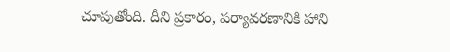చూపుతోంది. దీని ప్రకారం, పర్యావరణానికి హాని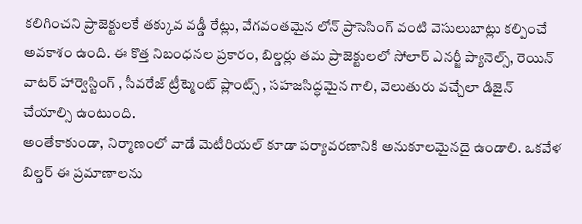కలిగించని ప్రాజెక్టులకే తక్కువ వడ్డీ రేట్లు, వేగవంతమైన లోన్ ప్రాసెసింగ్ వంటి వెసులుబాట్లు కల్పించే అవకాశం ఉంది. ఈ కొత్త నిబంధనల ప్రకారం, బిల్డర్లు తమ ప్రాజెక్టులలో సోలార్ ఎనర్జీ ప్యానెల్స్, రెయిన్ వాటర్ హార్వెస్టింగ్ , సీవరేజ్ ట్రీట్మెంట్ ప్లాంట్స్ , సహజసిద్ధమైన గాలి, వెలుతురు వచ్చేలా డిజైన్ చేయాల్సి ఉంటుంది.
అంతేకాకుండా, నిర్మాణంలో వాడే మెటీరియల్ కూడా పర్యావరణానికి అనుకూలమైనదై ఉండాలి. ఒకవేళ బిల్డర్ ఈ ప్రమాణాలను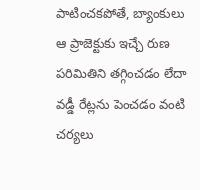పాటించకపోతే, బ్యాంకులు ఆ ప్రాజెక్టుకు ఇచ్చే రుణ పరిమితిని తగ్గించడం లేదా వడ్డీ రేట్లను పెంచడం వంటి చర్యలు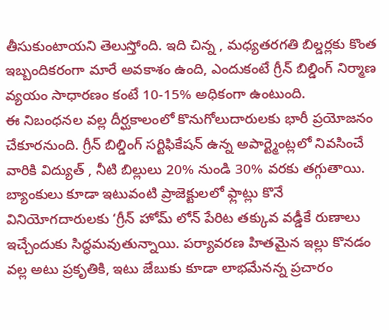తీసుకుంటాయని తెలుస్తోంది. ఇది చిన్న , మధ్యతరగతి బిల్డర్లకు కొంత ఇబ్బందికరంగా మారే అవకాశం ఉంది, ఎందుకంటే గ్రీన్ బిల్డింగ్ నిర్మాణ వ్యయం సాధారణం కంటే 10-15% అధికంగా ఉంటుంది.
ఈ నిబంధనల వల్ల దీర్ఘకాలంలో కొనుగోలుదారులకు భారీ ప్రయోజనం చేకూరనుంది. గ్రీన్ బిల్డింగ్ సర్టిఫికేషన్ ఉన్న అపార్ట్మెంట్లలో నివసించే వారికి విద్యుత్ , నీటి బిల్లులు 20% నుండి 30% వరకు తగ్గుతాయి. బ్యాంకులు కూడా ఇటువంటి ప్రాజెక్టులలో ఫ్లాట్లు కొనే వినియోగదారులకు ‘గ్రీన్ హోమ్ లోన్ పేరిట తక్కువ వడ్డీకే రుణాలు ఇచ్చేందుకు సిద్ధమవుతున్నాయి. పర్యావరణ హితమైన ఇల్లు కొనడం వల్ల అటు ప్రకృతికి, ఇటు జేబుకు కూడా లాభమేనన్న ప్రచారం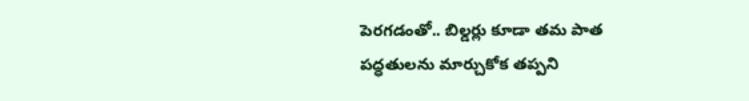పెరగడంతో.. బిల్డర్లు కూడా తమ పాత పద్ధతులను మార్చుకోక తప్పని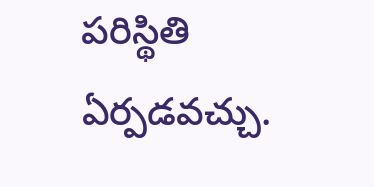పరిస్థితి ఏర్పడవచ్చు.